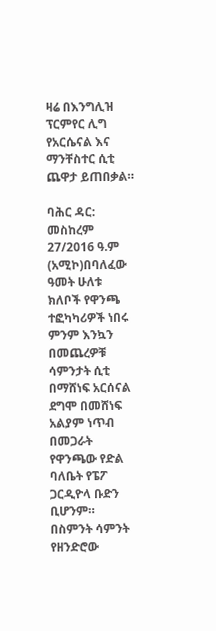ዛሬ በእንግሊዝ ፕርምየር ሊግ የአርሴናል እና ማንቸስተር ሲቲ ጨዋታ ይጠበቃል።

ባሕር ዳር: መስከረም 27/2016 ዓ.ም (አሚኮ)በባለፈው ዓመት ሁለቱ ክለቦች የዋንጫ ተፎካካሪዎች ነበሩ ምንም እንኳን በመጨረዎቹ ሳምንታት ሲቲ በማሸነፍ አርሰናል ደግሞ በመሸነፍ አልያም ነጥብ በመጋራት የዋንጫው የድል ባለቤት የፔፖ ጋርዲዮላ ቡድን ቢሆንም። በስምንት ሳምንት የዘንድሮው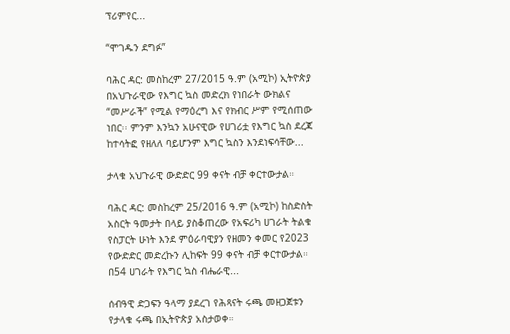ፕሪምየር...

“ሞገዱን ደግፉ”

ባሕር ዳር: መስከረም 27/2015 ዓ.ም (አሚኮ) ኢትዮጵያ በአህጉራዊው የእግር ኳስ መድረክ የነበራት ውክልና “መሥራች” የሚል የማዕረግ እና የክብር ሥም የሚሰጠው ነበር፡፡ ምንም እንኳን አሁናዊው የሀገሪቷ የእግር ኳስ ደረጃ ከተሳትፎ የዘለለ ባይሆንም እግር ኳስን እንደነፍሳቸው...

ታላቁ አህጉራዊ ውድድር 99 ቀናት ብቻ ቀርተውታል።

ባሕር ዳር: መስከረም 25/2016 ዓ.ም (አሚኮ) ከስድስት አስርት ዓመታት በላይ ያስቆጠረው የአፍሪካ ሀገራት ትልቁ የስፓርት ሁነት እንደ ምዕራባዊያን የዘመን ቀመር የ2023 የውድድር መድረኩን ሊከፍት 99 ቀናት ብቻ ቀርተውታል። በ54 ሀገራት የእግር ኳስ ብሔራዊ...

ሰብዓዊ ድጋፍን ዓላማ ያደረገ የሕጻናት ሩጫ መዘጋጀቱን የታላቁ ሩጫ በኢትዮጵያ አስታወቀ።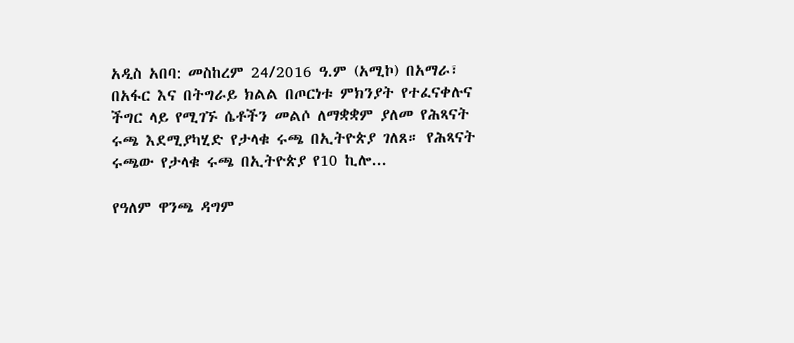አዲስ አበባ: መስከረም 24/2016 ዓ.ም (አሚኮ) በአማራ፣ በአፋር እና በትግራይ ክልል በጦርነቱ ምክንያት የተፈናቀሉና ችግር ላይ የሚገኙ ሴቶችን መልሶ ለማቋቋም ያለመ የሕጻናት ሩጫ እደሚያካሂድ የታላቁ ሩጫ በኢትዮጵያ ገለጸ። የሕጻናት ሩጫው የታላቁ ሩጫ በኢትዮጵያ የ10 ኪሎ...

የዓለም ዋንጫ ዳግም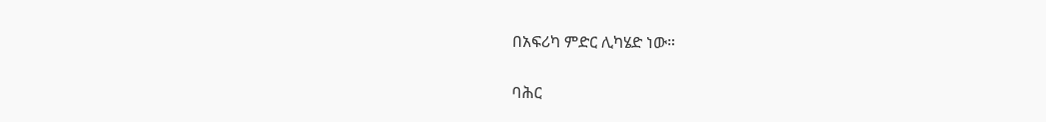በአፍሪካ ምድር ሊካሄድ ነው።

ባሕር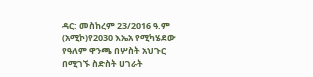ዳር: መስከረም 23/2016 ዓ.ም (አሚኮ)የ2030 እኤአ የሚካሄደው የዓለም ዋንጫ በሦስት አህጉር በሚገኙ ስድስት ሀገራት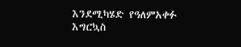እንደሚካሄድ የዓለምአቀፉ እግርኳስ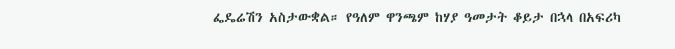ፌዴሬሽን አስታውቋል። የዓለም ዋንጫም ከሃያ ዓመታት ቆይታ በኋላ በአፍሪካ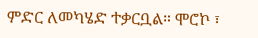ምድር ለመካሄድ ተቃርቧል። ሞሮኮ ፣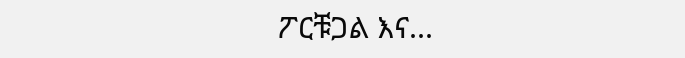ፖርቹጋል እና...